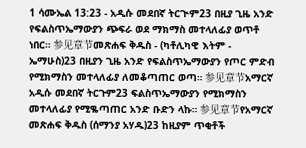1 ሳሙኤል 13:23 - አዲሱ መደበኛ ትርጒም23 በዚያ ጊዜ አንድ የፍልስጥኤማውያን ጭፍራ ወደ ማክማስ መተላለፊያ ወጥቶ ነበር። 参见章节መጽሐፍ ቅዱስ - (ካቶሊካዊ እትም - ኤማሁስ)23 በዚያን ጊዜ አንድ የፍልስጥኤማውያን የጦር ምድብ የሚክማስን መተላለፊያ ለመቆጣጠር ወጣ። 参见章节አማርኛ አዲሱ መደበኛ ትርጉም23 ፍልስጥኤማውያን የሚክማስን መተላለፊያ የሚቈጣጠር አንድ ቡድን ላኩ። 参见章节የአማርኛ መጽሐፍ ቅዱስ (ሰማንያ አሃዱ)23 ከዚያም ጥቂቶች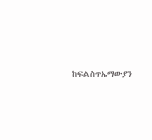ከፍልስጥኤማውያን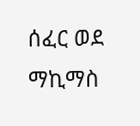ሰፈር ወደ ማኪማስ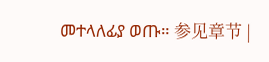መተላለፊያ ወጡ። 参见章节 |